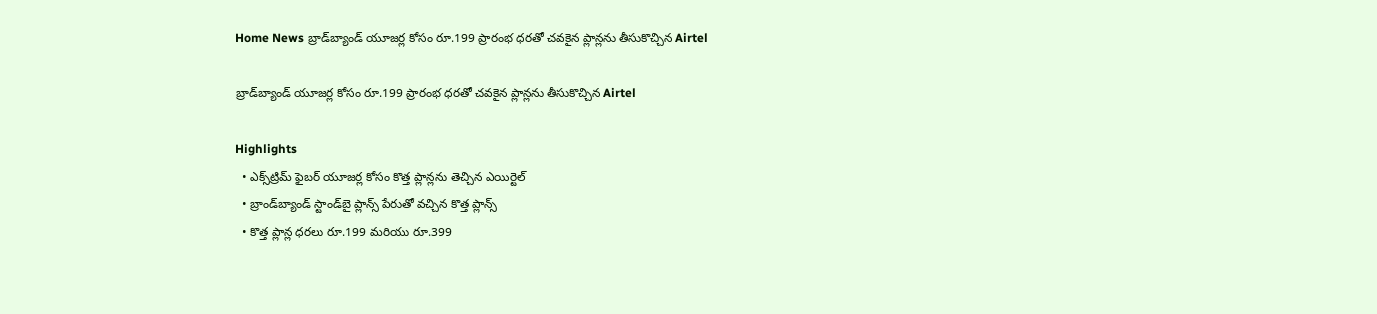Home News బ్రాడ్‌బ్యాండ్ యూజర్ల కోసం రూ.199 ప్రారంభ ధరతో చవకైన ప్లాన్లను తీసుకొచ్చిన Airtel

బ్రాడ్‌బ్యాండ్ యూజర్ల కోసం రూ.199 ప్రారంభ ధరతో చవకైన ప్లాన్లను తీసుకొచ్చిన Airtel

Highlights
  • ఎక్స్‌ట్రిమ్ ఫైబర్ యూజర్ల కోసం కొత్త ప్లాన్లను తెచ్చిన ఎయిర్టెల్
  • బ్రాండ్‌బ్యాండ్ స్టాండ్‌బై ప్లాన్స్ పేరుతో వచ్చిన కొత్త ప్లాన్స్
  • కొత్త ప్లాన్ల ధరలు రూ.199 మరియు రూ.399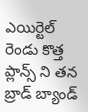ఎయిర్టెల్ రెండు కొత్త ప్లాన్స్ ని తన బ్రాడ్ బ్యాండ్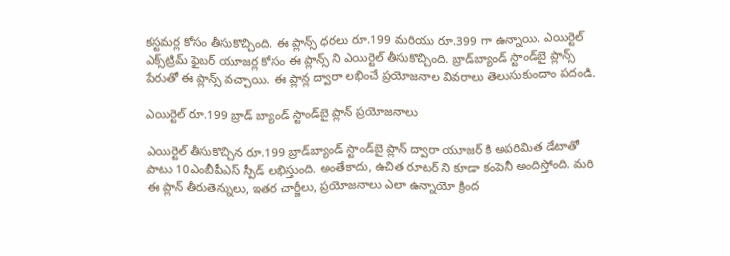కస్టమర్ల కోసం తీసుకొచ్చింది. ఈ ప్లాన్స్ ధరలు రూ.199 మరియు రూ.399 గా ఉన్నాయి. ఎయిర్టెల్ ఎక్స్‌ట్రిమ్ ఫైబర్ యూజర్ల కోసం ఈ ప్లాన్స్ ని ఎయిర్టెల్ తీసుకొచ్చింది. బ్రాడ్‌బ్యాండ్ స్టాండ్‌బై ప్లాన్స్ పేరుతో ఈ ప్లాన్స్ వచ్చాయి. ఈ ప్లాన్ల ద్వారా లభించే ప్రయోజనాల వివరాలు తెలుసుకుందాం పదండి.

ఎయిర్టెల్ రూ.199 బ్రాడ్ బ్యాండ్ స్టాండ్‌బై ప్లాన్ ప్రయోజనాలు

ఎయిర్టెల్ తీసుకొచ్చిన రూ.199 బ్రాడ్‌బ్యాండ్ స్టాండ్‌బై ప్లాన్ ద్వారా యూజర్ కి అపరిమిత డేటాతో పాటు 10ఎంబీపీఎస్ స్పీడ్ లభిస్తుంది. అంతేకాదు, ఉచిత రూటర్ ని కూడా కంపెనీ అందిస్తోంది. మరి ఈ ప్లాన్ తీరుతెన్నులు, ఇతర చార్జీలు, ప్రయోజనాలు ఎలా ఉన్నాయో క్రింద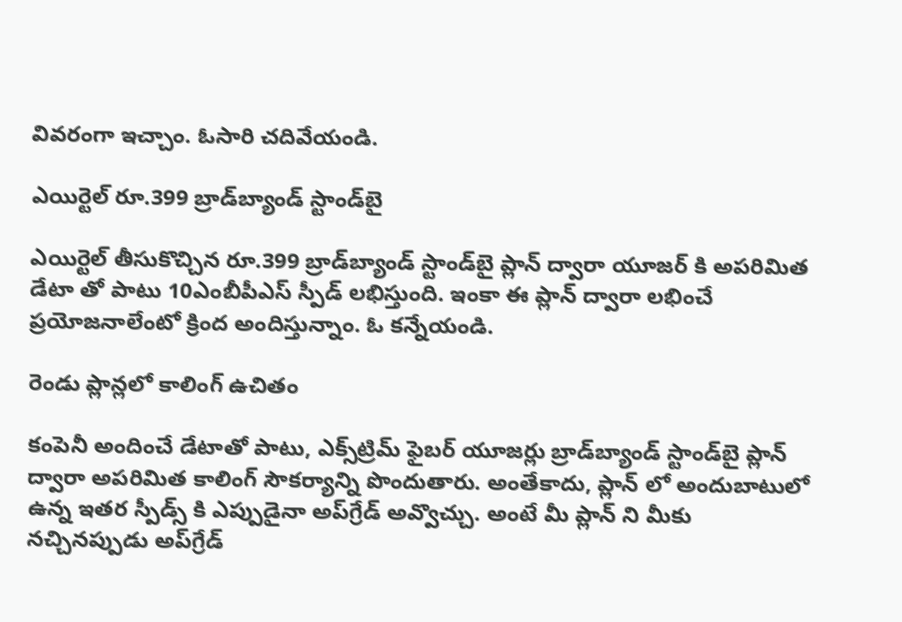వివరంగా ఇచ్చాం. ఓసారి చదివేయండి.

ఎయిర్టెల్ రూ.399 బ్రాడ్‌బ్యాండ్ స్టాండ్‌బై

ఎయిర్టెల్ తీసుకొచ్చిన రూ.399 బ్రాడ్‌బ్యాండ్ స్టాండ్‌బై ప్లాన్ ద్వారా యూజర్ కి అపరిమిత డేటా తో పాటు 10ఎంబీపీఎస్ స్పీడ్ లభిస్తుంది. ఇంకా ఈ ప్లాన్ ద్వారా లభించే ప్రయోజనాలేంటో క్రింద అందిస్తున్నాం. ఓ కన్నేయండి.

రెండు ప్లాన్లలో కాలింగ్ ఉచితం

కంపెనీ అందించే డేటాతో పాటు, ఎక్స్‌ట్రిమ్ ఫైబర్ యూజర్లు బ్రాడ్‌బ్యాండ్ స్టాండ్‌బై ప్లాన్ ద్వారా అపరిమిత కాలింగ్ సౌకర్యాన్ని పొందుతారు. అంతేకాదు, ప్లాన్ లో అందుబాటులో ఉన్న ఇతర స్పీడ్స్ కి ఎప్పుడైనా అప్‌గ్రేడ్ అవ్వొచ్చు. అంటే మీ ప్లాన్ ని మీకు నచ్చినప్పుడు అప్‌గ్రేడ్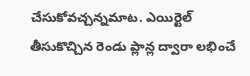చేసుకోవచ్చన్నమాట. ఎయిర్టెల్ తీసుకొచ్చిన రెండు ప్లాన్ల ద్వారా లభించే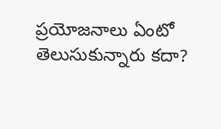ప్రయోజనాలు ఏంటో తెలుసుకున్నారు కదా?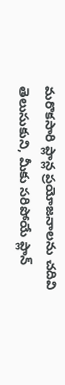మరొకసారి ప్లాన్ల ప్రయోజనాలను చదివి తెలుసుకుని, మీకు సరిపోయే ప్లాన్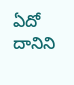ఏదో దానిని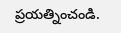ప్రయత్నించండి.